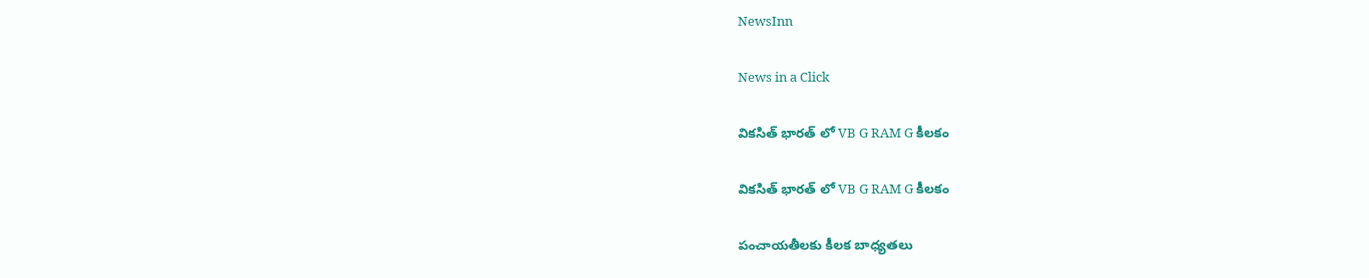NewsInn

News in a Click

విక‌సిత్ భార‌త్ లో VB G RAM G కీల‌కం

విక‌సిత్ భార‌త్ లో VB G RAM G కీల‌కం

పంచాయ‌తీల‌కు కీల‌క బాధ్య‌త‌లు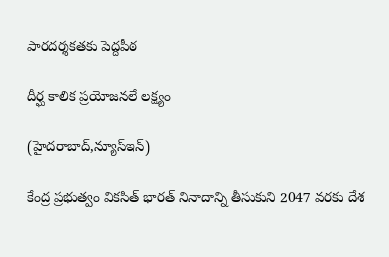పార‌ద‌ర్శ‌క‌త‌కు పెద్ద‌పీఠ‌

దీర్ఘ కాలిక ప్ర‌యోజ‌న‌లే ల‌క్ష్యం

(హైద‌రాబాద్,న్యూస్ఇన్)

కేంద్ర ప్ర‌భుత్వం విక‌సిత్ భార‌త్ నినాదాన్ని తీసుకుని 2047 వ‌ర‌కు దేశ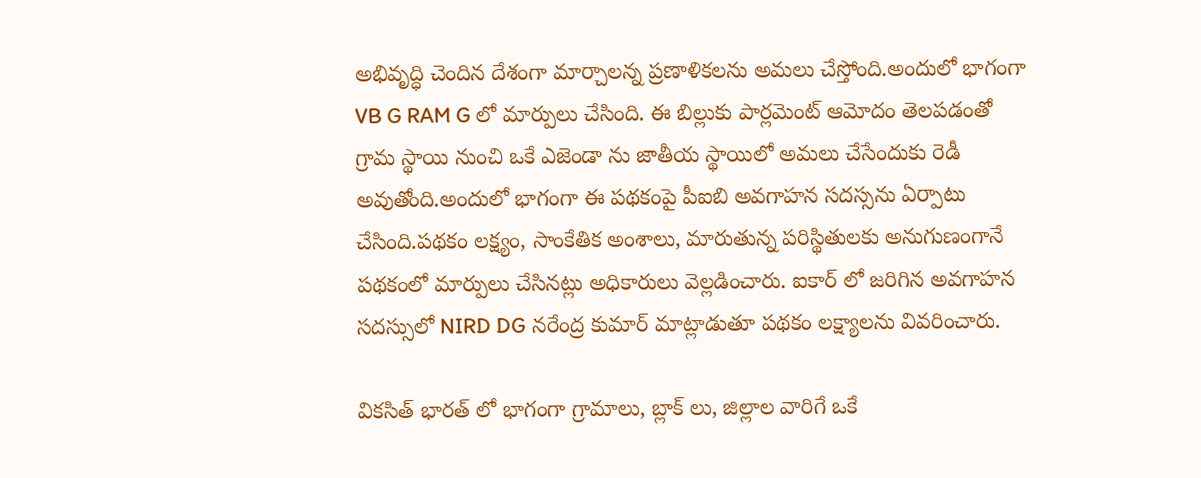అభివృద్ధి చెందిన దేశంగా మార్చాల‌న్న ప్ర‌ణాళిక‌ల‌ను అమ‌లు చేస్తోంది.అందులో భాగంగా VB G RAM G లో మార్పులు చేసింది. ఈ బిల్లుకు పార్ల‌మెంట్ ఆమోదం తెల‌ప‌డంతో గ్రామ స్థాయి నుంచి ఒకే ఎజెండా ను జాతీయ స్థాయిలో అమ‌లు చేసేందుకు రెడీ అవుతోంది.అందులో భాగంగా ఈ ప‌థ‌కంపై పీఐబి అవ‌గాహ‌న స‌ద‌స్స‌ను ఏర్పాటు చేసింది.ప‌థ‌కం ల‌క్ష్యం, సాంకేతిక అంశాలు, మారుతున్న ప‌రిస్థితుల‌కు అనుగుణంగానే ప‌థ‌కంలో మార్పులు చేసిన‌ట్లు అధికారులు వెల్ల‌డించారు. ఐకార్ లో జ‌రిగిన అవ‌గాహ‌న స‌ద‌స్సులో NIRD DG న‌రేంద్ర కుమార్ మాట్లాడుతూ ప‌థ‌కం ల‌క్ష్యాల‌ను వివ‌రించారు.

విక‌సిత్ భార‌త్ లో భాగంగా గ్రామాలు, బ్లాక్ లు, జిల్లాల వారిగే ఒకే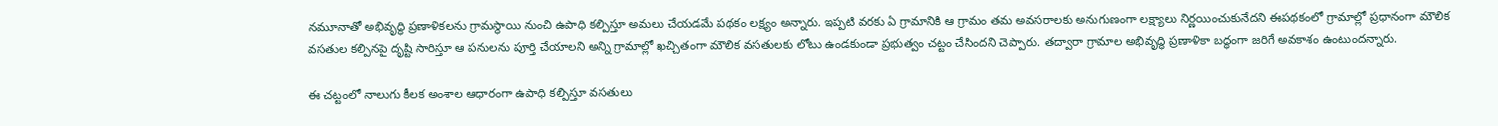న‌మూనాతో అభివృద్ధి ప్రణాళిక‌ల‌ను గ్రామ‌స్థాయి నుంచి ఉపాధి క‌ల్పిస్తూ అమ‌లు చేయ‌డ‌మే ప‌థ‌కం ల‌క్ష్యం అన్నారు. ఇప్ప‌టి వ‌ర‌కు ఏ గ్రామానికి ఆ గ్రామం త‌మ అవ‌స‌రాల‌కు అనుగుణంగా ల‌క్ష్యాలు నిర్ణ‌యించుకునేద‌ని ఈప‌థ‌కంలో గ్రామాల్లో ప్ర‌ధానంగా మౌలిక వ‌స‌తుల క‌ల్పిన‌పై దృష్టి సారిస్తూ ఆ ప‌నుల‌ను పూర్తి చేయాల‌ని అన్ని గ్రామాల్లో ఖ‌చ్చితంగా మౌలిక వ‌స‌తుల‌కు లోటు ఉండ‌కుండా ప్ర‌భుత్వం చ‌ట్టం చేసింద‌ని చెప్పారు. తద్వారా గ్రామాల అభివృద్ధి ప్ర‌ణాళికా బ‌ద్ధంగా జరిగే అవ‌కాశం ఉంటుంద‌న్నారు.

ఈ చ‌ట్టంలో నాలుగు కీల‌క అంశాల ఆధారంగా ఉపాధి క‌ల్పిస్తూ వ‌స‌తులు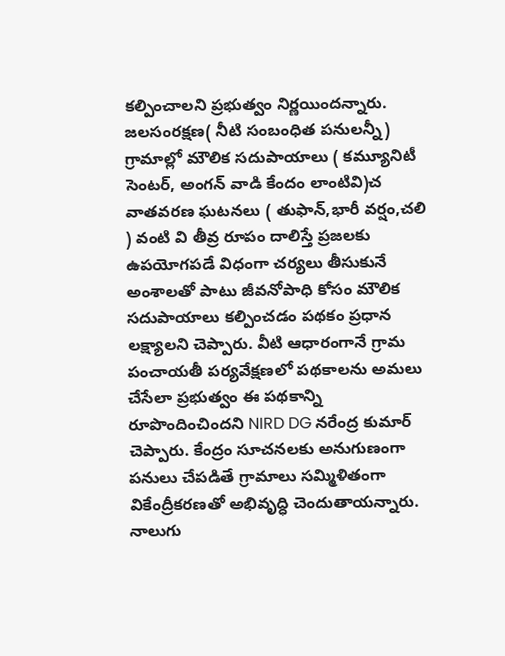క‌ల్పించాల‌ని ప్ర‌భుత్వం నిర్ణ‌యింద‌న్నారు. జ‌ల‌సంరక్షణ‌( నీటి సంబంధిత ప‌నుల‌న్నీ) గ్రామాల్లో మౌలిక స‌దుపాయాలు ( క‌మ్యూనిటీ సెంట‌ర్, అంగ‌న్ వాడి కేందం లాంటివి)చ వాత‌వ‌ర‌ణ ఘ‌ట‌న‌లు ( తుఫాన్,భారీ వ‌ర్షం,చ‌లి ) వంటి వి తీవ్ర రూపం దాలిస్తే ప్ర‌జ‌ల‌కు ఉప‌యోగ‌ప‌డే విధంగా చ‌ర్య‌లు తీసుకునే అంశాల‌తో పాటు జీవ‌నోపాధి కోసం మౌలిక స‌దుపాయాలు క‌ల్పించ‌డం ప‌థ‌కం ప్ర‌ధాన ల‌క్ష్యాల‌ని చెప్పారు. వీటి ఆధారంగానే గ్రామ పంచాయ‌తీ ప‌ర్య‌వేక్ష‌ణ‌లో ప‌థ‌కాల‌ను అమ‌లు చేసేలా ప్ర‌భుత్వం ఈ ప‌థ‌కాన్ని రూపొందించింద‌ని NIRD DG న‌రేంద్ర కుమార్ చెప్పారు. కేంద్రం సూచ‌న‌ల‌కు అనుగుణంగా ప‌నులు చేప‌డితే గ్రామాలు స‌మ్మిళితంగా వికేంద్రీక‌ర‌ణ‌తో అభివృద్ధి చెందుతాయ‌న్నారు. నాలుగు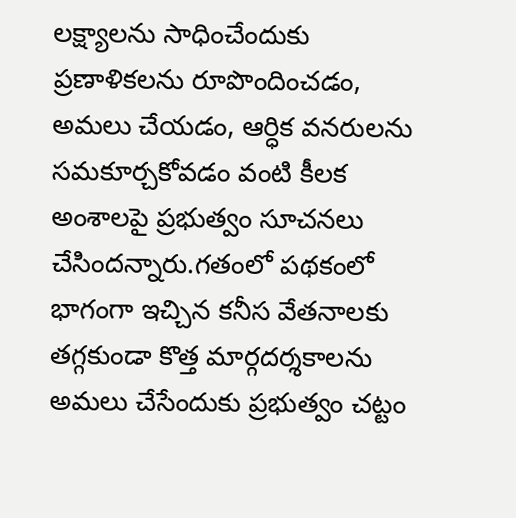ల‌క్ష్యాల‌ను సాధించేందుకు ప్రణాళిక‌ల‌ను రూపొందించ‌డం, అమ‌లు చేయ‌డం, ఆర్ధిక వ‌న‌రుల‌ను స‌మ‌కూర్చ‌కోవ‌డం వంటి కీల‌క అంశాలపై ప్ర‌భుత్వం సూచ‌న‌లు చేసింద‌న్నారు.గ‌తంలో ప‌థ‌కంలో భాగంగా ఇచ్చిన క‌నీస వేత‌నాల‌కు త‌గ్గ‌కుండా కొత్త మార్గ‌ద‌ర్శ‌కాల‌ను అమ‌లు చేసేందుకు ప్ర‌భుత్వం చ‌ట్టం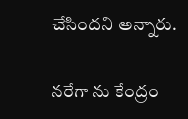చేసింద‌ని అన్నారు.

న‌రేగా ను కేంద్రం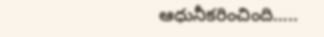ఆధునీక‌రించింది…..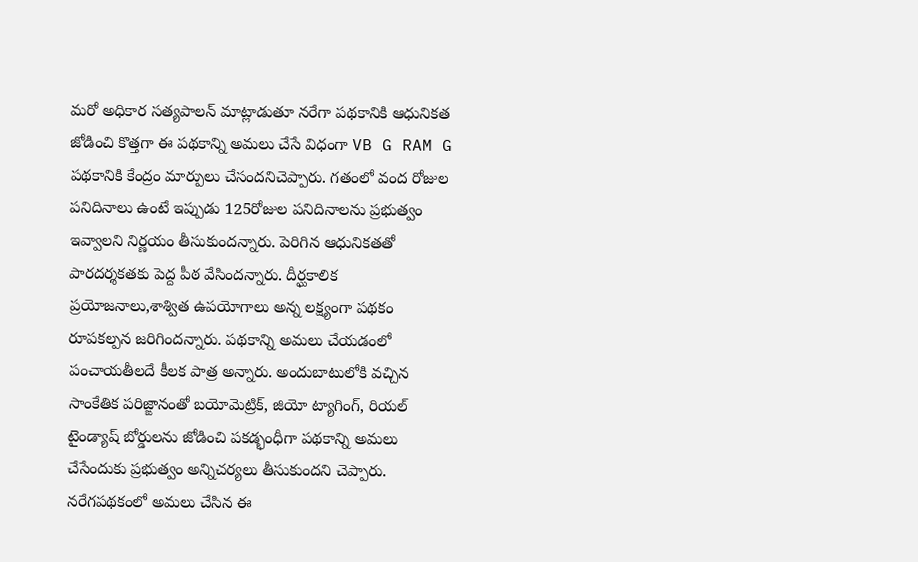మ‌రో అధికార స‌త్య‌పాల‌న్ మాట్లాడుతూ న‌రేగా ప‌థ‌కానికి ఆధునిక‌త జోడించి కొత్త‌గా ఈ ప‌థ‌కాన్ని అమలు చేసే విధంగా VB G RAM G ప‌థ‌కానికి కేంద్రం మార్పులు చేసంద‌నిచెప్పారు. గ‌తంలో వంద రోజుల ప‌నిదినాలు ఉంటే ఇప్పుడు 125రోజుల ప‌నిదినాల‌ను ప్ర‌భుత్వం ఇవ్వాల‌ని నిర్ణ‌యం తీసుకుంద‌న్నారు. పెరిగిన ఆధునిక‌త‌తో పారద‌ర్శ‌క‌త‌కు పెద్ద పీఠ వేసింద‌న్నారు. దీర్ఘ‌కాలిక ప్ర‌యోజ‌నాలు,శాశ్విత ఉప‌యోగాలు అన్న ల‌క్ష్యంగా ప‌థ‌కం రూప‌క‌ల్ప‌న జ‌రిగింద‌న్నారు. ప‌థ‌కాన్ని అమ‌లు చేయ‌డంలో పంచాయ‌తీల‌దే కీల‌క పాత్ర అన్నారు. అందుబాటులోకి వ‌చ్చిన సాంకేతిక ప‌రిజ్ఙానంతో బ‌యోమెట్రిక్, జియో ట్యాగింగ్, రియ‌ల్ టైండ్యాష్ బోర్డుల‌ను జోడించి ప‌క‌డ్భంధీగా ప‌థ‌కాన్ని అమ‌లు చేసేందుకు ప్ర‌భుత్వం అన్నిచ‌ర్య‌లు తీసుకుంద‌ని చెప్పారు. న‌రేగ‌ప‌థ‌కంలో అమ‌లు చేసిన ఈ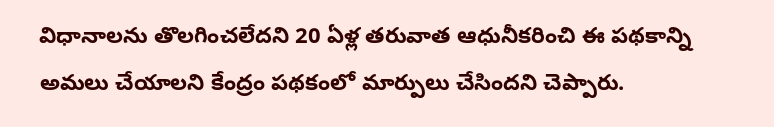విధానాల‌ను తొల‌గించ‌లేద‌ని 20 ఏళ్ల త‌రువాత ఆధునీకరించి ఈ ప‌థ‌కాన్ని అమ‌లు చేయాల‌ని కేంద్రం ప‌థ‌కంలో మార్పులు చేసింద‌ని చెప్పారు.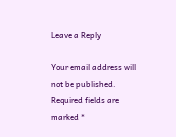Leave a Reply

Your email address will not be published. Required fields are marked *